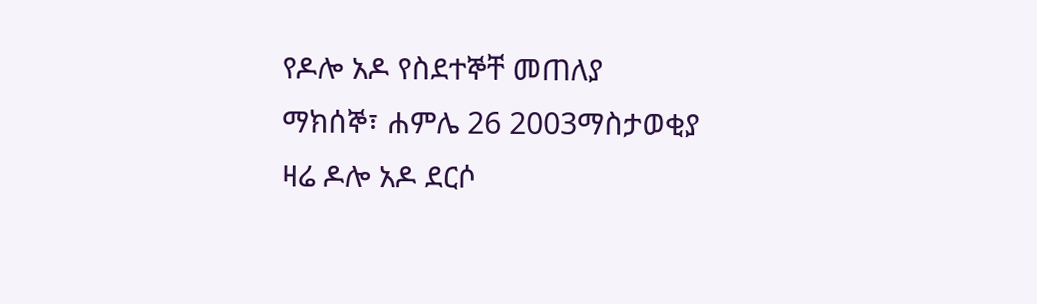የዶሎ አዶ የስደተኞቸ መጠለያ
ማክሰኞ፣ ሐምሌ 26 2003ማስታወቂያ
ዛሬ ዶሎ አዶ ደርሶ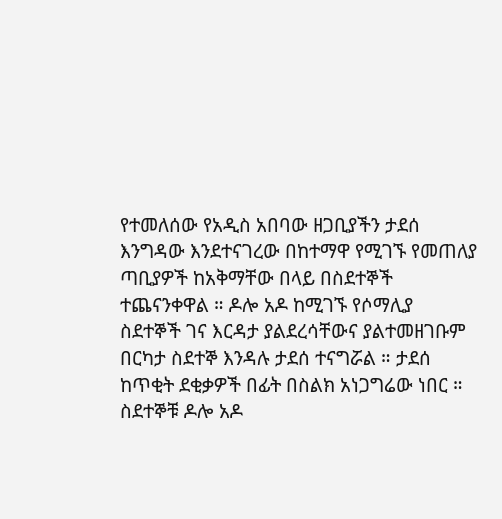የተመለሰው የአዲስ አበባው ዘጋቢያችን ታደሰ እንግዳው እንደተናገረው በከተማዋ የሚገኙ የመጠለያ ጣቢያዎች ከአቅማቸው በላይ በስደተኞች ተጨናንቀዋል ። ዶሎ አዶ ከሚገኙ የሶማሊያ ስደተኞች ገና እርዳታ ያልደረሳቸውና ያልተመዘገቡም በርካታ ስደተኞ እንዳሉ ታደሰ ተናግሯል ። ታደሰ ከጥቂት ደቂቃዎች በፊት በስልክ አነጋግሬው ነበር ። ስደተኞቹ ዶሎ አዶ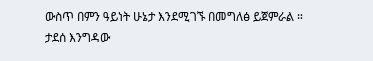ውስጥ በምን ዓይነት ሁኔታ እንደሚገኙ በመግለፅ ይጀምራል ።
ታደሰ እንግዳው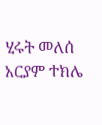ሂሩት መለሰ
አርያም ተክሌ